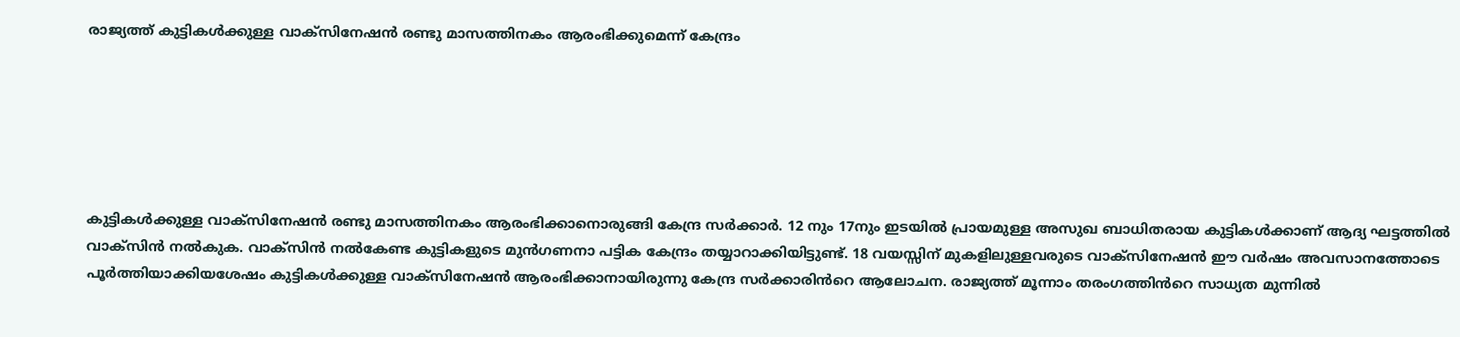രാജ്യത്ത് കുട്ടികൾക്കുള്ള വാക്സിനേഷൻ രണ്ടു മാസത്തിനകം ആരംഭിക്കുമെന്ന് കേന്ദ്രം






കുട്ടികൾക്കുള്ള വാക്സിനേഷൻ രണ്ടു മാസത്തിനകം ആരംഭിക്കാനൊരുങ്ങി കേന്ദ്ര സർക്കാർ. 12 നും 17നും ഇടയിൽ പ്രായമുള്ള അസുഖ ബാധിതരായ കുട്ടികൾക്കാണ് ആദ്യ ഘട്ടത്തിൽ വാക്സിൻ നൽകുക. വാക്സിൻ നൽകേണ്ട കുട്ടികളുടെ മുൻഗണനാ പട്ടിക കേന്ദ്രം തയ്യാറാക്കിയിട്ടുണ്ട്. 18 വയസ്സിന് മുകളിലുള്ളവരുടെ വാക്സിനേഷൻ ഈ വർഷം അവസാനത്തോടെ പൂർത്തിയാക്കിയശേഷം കുട്ടികൾക്കുള്ള വാക്സിനേഷൻ ആരംഭിക്കാനായിരുന്നു കേന്ദ്ര സർക്കാരിൻറെ ആലോചന. രാജ്യത്ത് മൂന്നാം തരംഗത്തിൻറെ സാധ്യത മുന്നിൽ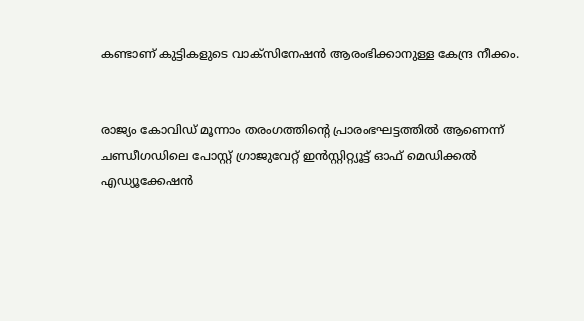കണ്ടാണ് കുട്ടികളുടെ വാക്സിനേഷൻ ആരംഭിക്കാനുള്ള കേന്ദ്ര നീക്കം.


രാജ്യം കോവിഡ് മൂന്നാം തരംഗത്തിന്റെ പ്രാരംഭഘട്ടത്തിൽ ആണെന്ന് ചണ്ഡീഗഡിലെ പോസ്റ്റ് ഗ്രാജുവേറ്റ് ഇൻസ്റ്റിറ്റ്യൂട്ട് ഓഫ് മെഡിക്കൽ എഡ്യൂക്കേഷൻ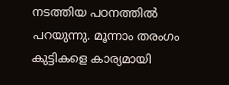നടത്തിയ പഠനത്തിൽ പറയുന്നു. മൂന്നാം തരംഗം കുട്ടികളെ കാര്യമായി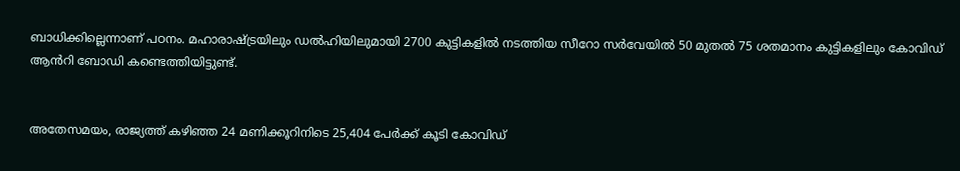ബാധിക്കില്ലെന്നാണ് പഠനം. മഹാരാഷ്ട്രയിലും ഡൽഹിയിലുമായി 2700 കുട്ടികളിൽ നടത്തിയ സീറോ സർവേയിൽ 50 മുതൽ 75 ശതമാനം കുട്ടികളിലും കോവിഡ് ആൻറി ബോഡി കണ്ടെത്തിയിട്ടുണ്ട്.


അതേസമയം, രാജ്യത്ത് കഴിഞ്ഞ 24 മണിക്കൂറിനിടെ 25,404 പേർക്ക് കൂടി കോവിഡ്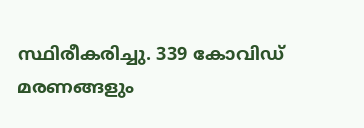സ്ഥിരീകരിച്ചു. 339 കോവിഡ് മരണങ്ങളും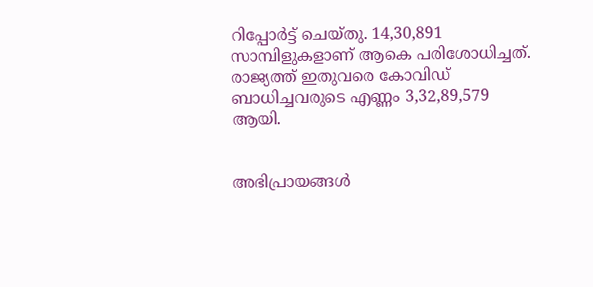റിപ്പോർട്ട് ചെയ്തു. 14,30,891 സാമ്പിളുകളാണ് ആകെ പരിശോധിച്ചത്. രാജ്യത്ത് ഇതുവരെ കോവിഡ് ബാധിച്ചവരുടെ എണ്ണം 3,32,89,579 ആയി.


അഭിപ്രായങ്ങള്‍